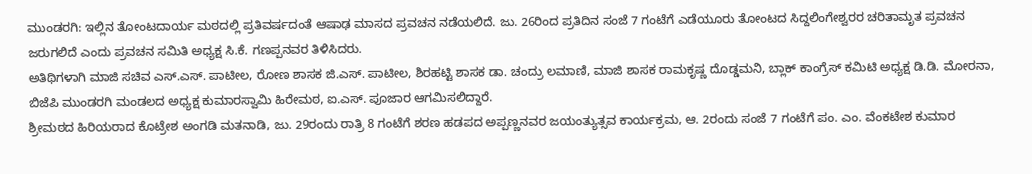ಮುಂಡರಗಿ: ಇಲ್ಲಿನ ತೋಂಟದಾರ್ಯ ಮಠದಲ್ಲಿ ಪ್ರತಿವರ್ಷದಂತೆ ಆಷಾಢ ಮಾಸದ ಪ್ರವಚನ ನಡೆಯಲಿದೆ. ಜು. 26ರಿಂದ ಪ್ರತಿದಿನ ಸಂಜೆ 7 ಗಂಟೆಗೆ ಎಡೆಯೂರು ತೋಂಟದ ಸಿದ್ದಲಿಂಗೇಶ್ವರರ ಚರಿತಾಮೃತ ಪ್ರವಚನ ಜರುಗಲಿದೆ ಎಂದು ಪ್ರವಚನ ಸಮಿತಿ ಅಧ್ಯಕ್ಷ ಸಿ.ಕೆ. ಗಣಪ್ಪನವರ ತಿಳಿಸಿದರು.
ಅತಿಥಿಗಳಾಗಿ ಮಾಜಿ ಸಚಿವ ಎಸ್.ಎಸ್. ಪಾಟೀಲ, ರೋಣ ಶಾಸಕ ಜಿ.ಎಸ್. ಪಾಟೀಲ, ಶಿರಹಟ್ಟಿ ಶಾಸಕ ಡಾ. ಚಂದ್ರು ಲಮಾಣಿ, ಮಾಜಿ ಶಾಸಕ ರಾಮಕೃಷ್ಣ ದೊಡ್ಡಮನಿ, ಬ್ಲಾಕ್ ಕಾಂಗ್ರೆಸ್ ಕಮಿಟಿ ಅಧ್ಯಕ್ಷ ಡಿ.ಡಿ. ಮೋರನಾ, ಬಿಜೆಪಿ ಮುಂಡರಗಿ ಮಂಡಲದ ಅಧ್ಯಕ್ಷ ಕುಮಾರಸ್ವಾಮಿ ಹಿರೇಮಠ, ಐ.ಎಸ್. ಪೂಜಾರ ಆಗಮಿಸಲಿದ್ದಾರೆ.
ಶ್ರೀಮಠದ ಹಿರಿಯರಾದ ಕೊಟ್ರೇಶ ಅಂಗಡಿ ಮತನಾಡಿ, ಜು. 29ರಂದು ರಾತ್ರಿ 8 ಗಂಟೆಗೆ ಶರಣ ಹಡಪದ ಅಪ್ಪಣ್ಣನವರ ಜಯಂತ್ಯುತ್ಸವ ಕಾರ್ಯಕ್ರಮ, ಆ. 2ರಂದು ಸಂಜೆ 7 ಗಂಟೆಗೆ ಪಂ. ಎಂ. ವೆಂಕಟೇಶ ಕುಮಾರ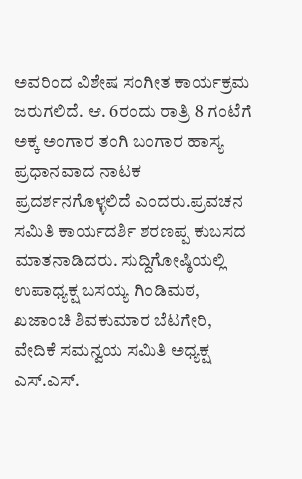ಅವರಿಂದ ವಿಶೇಷ ಸಂಗೀತ ಕಾರ್ಯಕ್ರಮ ಜರುಗಲಿದೆ. ಆ. 6ರಂದು ರಾತ್ರಿ 8 ಗಂಟೆಗೆ ಅಕ್ಕ ಅಂಗಾರ ತಂಗಿ ಬಂಗಾರ ಹಾಸ್ಯ ಪ್ರಧಾನವಾದ ನಾಟಕ ಪ್ರದರ್ಶನಗೊಳ್ಳಲಿದೆ ಎಂದರು.ಪ್ರವಚನ ಸಮಿತಿ ಕಾರ್ಯದರ್ಶಿ ಶರಣಪ್ಪ ಕುಬಸದ ಮಾತನಾಡಿದರು. ಸುದ್ದಿಗೋಷ್ಠಿಯಲ್ಲಿ ಉಪಾಧ್ಯಕ್ಷ ಬಸಯ್ಯ ಗಿಂಡಿಮಠ, ಖಜಾಂಚಿ ಶಿವಕುಮಾರ ಬೆಟಗೇರಿ, ವೇದಿಕೆ ಸಮನ್ವಯ ಸಮಿತಿ ಅಧ್ಯಕ್ಷ ಎಸ್.ಎಸ್.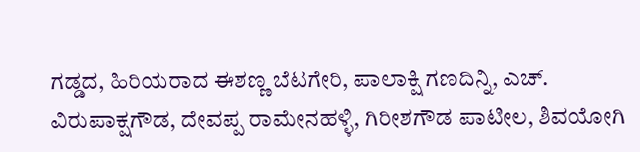ಗಡ್ಡದ, ಹಿರಿಯರಾದ ಈಶಣ್ಣ ಬೆಟಗೇರಿ, ಪಾಲಾಕ್ಷಿ ಗಣದಿನ್ನಿ, ಎಚ್. ವಿರುಪಾಕ್ಷಗೌಡ, ದೇವಪ್ಪ ರಾಮೇನಹಳ್ಳಿ, ಗಿರೀಶಗೌಡ ಪಾಟೀಲ, ಶಿವಯೋಗಿ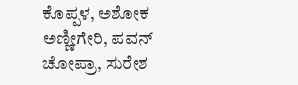ಕೊಪ್ಪಳ, ಅಶೋಕ ಅಣ್ಣೀಗೇರಿ, ಪವನ್ ಚೋಪ್ರಾ, ಸುರೇಶ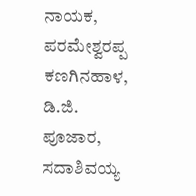ನಾಯಕ, ಪರಮೇಶ್ವರಪ್ಪ ಕಣಗಿನಹಾಳ, ಡಿ.ಜಿ. ಪೂಜಾರ, ಸದಾಶಿವಯ್ಯ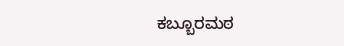ಕಬ್ಬೂರಮಠ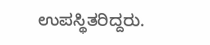ಉಪಸ್ಥಿತರಿದ್ದರು.